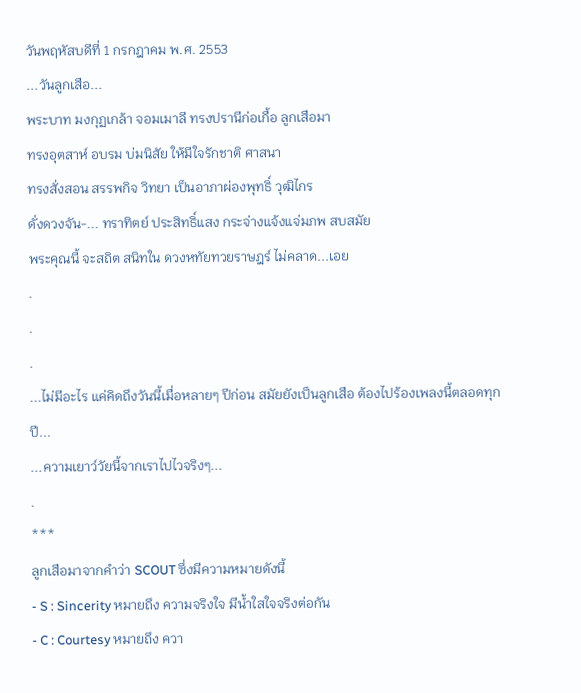วันพฤหัสบดีที่ 1 กรกฎาคม พ.ศ. 2553
...วันลูกเสือ...
พระบาท มงกุฏเกล้า จอมเมาลี ทรงปรานีก่อเกื้อ ลูกเสือมา
ทรงอุตสาห์ อบรม บ่มนิสัย ให้มีใจรักชาติ ศาสนา
ทรงสั่งสอน สรรพกิจ วิทยา เป็นอาภาผ่องพุทธิ์ วุฒิไกร
ดั่งดวงจัน-... ทราทิตย์ ประสิทธิ์แสง กระจ่างแจ้งแจ่มภพ สบสมัย
พระคุณนี้ จะสถิต สนิทใน ดวงหทัยทวยราษฎร์ ไม่คลาด...เอย
.
.
.
...ไม่มีอะไร แค่คิดถึงวันนี้เมื่อหลายๆ ปีก่อน สมัยยังเป็นลูกเสือ ต้องไปร้องเพลงนี้ตลอดทุกปี...
...ความเยาว์วัยนี้จากเราไปไวจริงๆ...
.
***
ลูกเสือมาจากคำว่า SCOUT ซึ่งมีความหมายดังนี้
- S : Sincerity หมายถึง ความจริงใจ มีน้ำใสใจจริงต่อกัน
- C : Courtesy หมายถึง ควา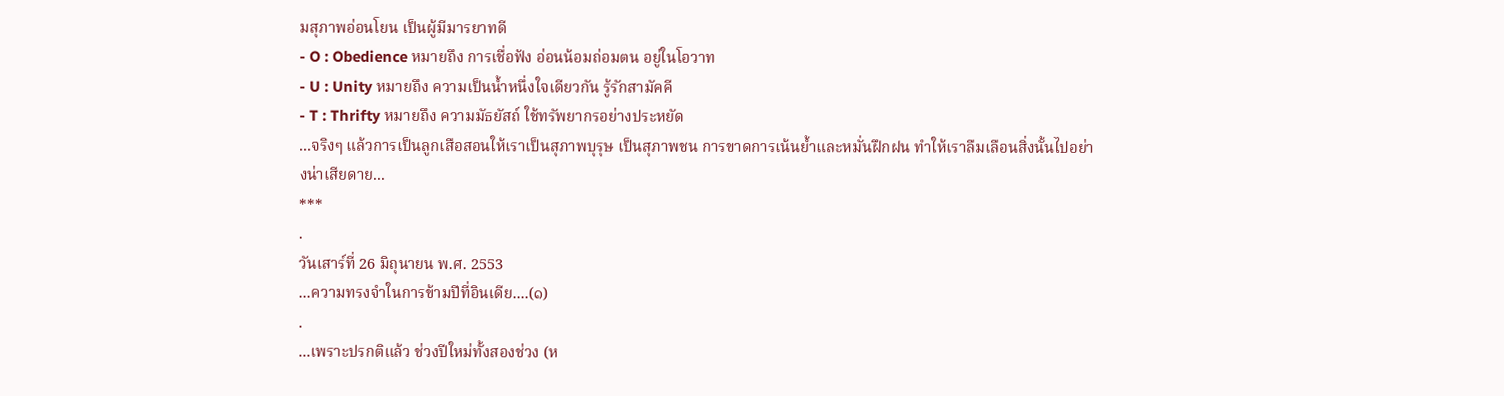มสุภาพอ่อนโยน เป็นผู้มีมารยาทดี
- O : Obedience หมายถึง การเชื่อฟัง อ่อนน้อมถ่อมตน อยู่ในโอวาท
- U : Unity หมายถึง ความเป็นน้ำหนึ่งใจเดียวกัน รู้รักสามัคคี
- T : Thrifty หมายถึง ความมัธยัสถ์ ใช้ทรัพยากรอย่างประหยัด
...จริงๆ แล้วการเป็นลูกเสือสอนให้เราเป็นสุภาพบุรุษ เป็นสุภาพชน การขาดการเน้นย้ำและหมั่นฝึกฝน ทำให้เราลืมเลือนสิ่งนั้นไปอย่างน่าเสียดาย...
***
.
วันเสาร์ที่ 26 มิถุนายน พ.ศ. 2553
...ความทรงจำในการข้ามปีที่อินเดีย....(๑)
.
...เพราะปรกติแล้ว ช่วงปีใหม่ทั้งสองช่วง (ห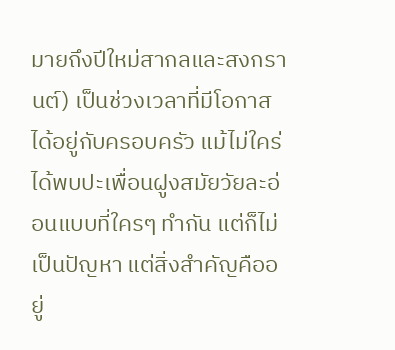มายถึงปีใหม่สากลและสงกรานต์) เป็นช่วงเวลาที่มีโอกาสได้อยู่กับครอบครัว แม้ไม่ใคร่ได้พบปะเพื่อนฝูงสมัยวัยละอ่อนแบบที่ใครๆ ทำกัน แต่ก็ไม่เป็นปัญหา แต่สิ่งสำคัญคืออยู่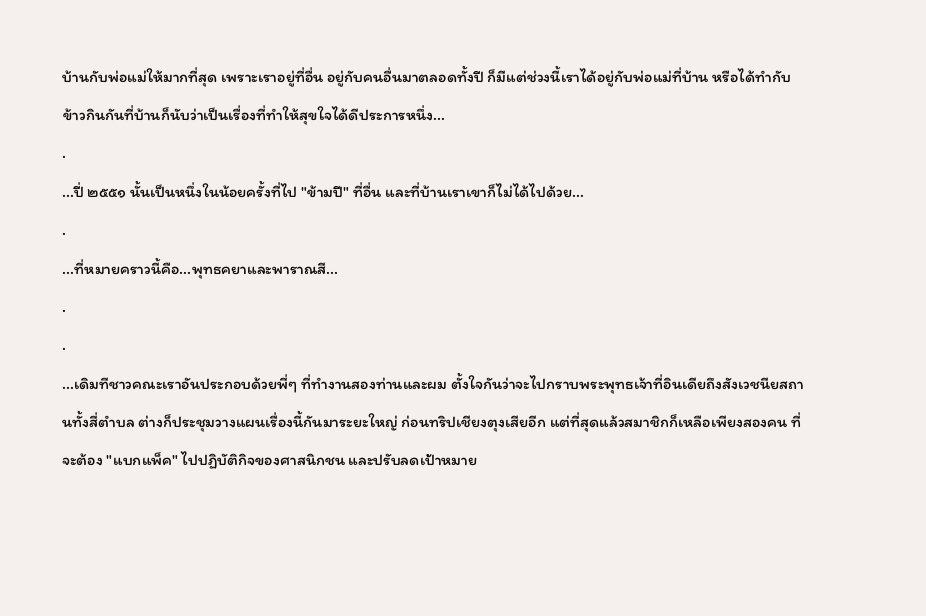บ้านกับพ่อแม่ให้มากที่สุด เพราะเราอยู่ที่อื่น อยู่กับคนอื่นมาตลอดทั้งปี ก็มีแต่ช่วงนี้เราได้อยู่กับพ่อแม่ที่บ้าน หรือได้ทำกับข้าวกินกันที่บ้านก็นับว่าเป็นเรื่องที่ทำให้สุขใจได้ดีประการหนึ่ง...
.
...ปี่ ๒๕๕๑ นั้นเป็นหนึ่งในน้อยครั้งที่ไป "ข้ามปี" ที่อื่น และที่บ้านเราเขาก็ไม่ได้ไปด้วย...
.
...ที่หมายคราวนี้คือ...พุทธคยาและพาราณสี...
.
.
...เดิมทีชาวคณะเราอันประกอบด้วยพี่ๆ ที่ทำงานสองท่านและผม ตั้งใจกันว่าจะไปกราบพระพุทธเจ้าที่อินเดียถึงสังเวชนียสถานทั้งสี่ตำบล ต่างก็ประชุมวางแผนเรื่องนี้กันมาระยะใหญ่ ก่อนทริปเชียงตุงเสียอีก แต่ที่สุดแล้วสมาชิกก็เหลือเพียงสองคน ที่จะต้อง "แบกแพ็ค" ไปปฏิบัติกิจของศาสนิกชน และปรับลดเป้าหมาย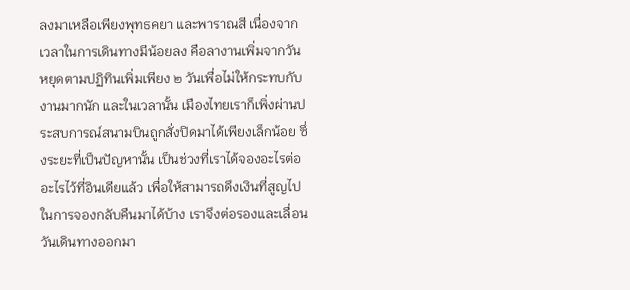ลงมาเหลือเพียงพุทธคยา และพาราณสี เนื่องจากเวลาในการเดินทางมีน้อยลง คือลางานเพิ่มจากวันหยุดตามปฏิทินเพิ่มเพียง ๒ วันเพื่อไม่ให้กระทบกับงานมากนัก และในเวลานั้น เมืองไทยเราก็เพิ่งผ่านประสบการณ์สนามบินถูกสั่งปิดมาได้เพียงเล็กน้อย ซึ่งระยะที่เป็นปัญหานั้น เป็นช่วงที่เราได้จองอะไรต่ออะไรไว้ที่อินเดียแล้ว เพื่อให้สามารถดึงเงินที่สูญไปในการจองกลับคืนมาได้บ้าง เราจึงต่อรองและเลื่อนวันเดินทางออกมา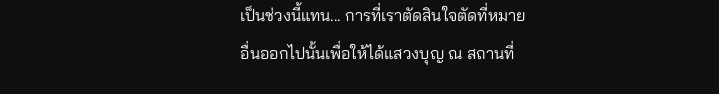เป็นช่วงนี้แทน... การที่เราตัดสินใจตัดที่หมายอื่นออกไปนั้นเพื่อให้ได้แสวงบุญ ณ สถานที่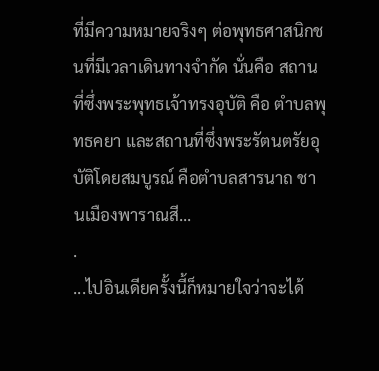ที่มีความหมายจริงๆ ต่อพุทธศาสนิกชนที่มีเวลาเดินทางจำกัด นั่นคือ สถานที่ซึ่งพระพุทธเจ้าทรงอุบัติ คือ ตำบลพุทธคยา และสถานที่ซึ่งพระรัตนตรัยอุบัติโดยสมบูรณ์ คือตำบลสารนาถ ชานเมืองพาราณสี...
.
...ไปอินเดียครั้งนี้ก็หมายใจว่าจะได้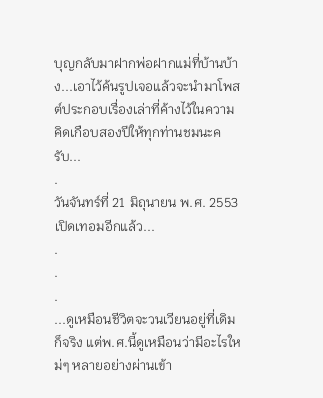บุญกลับมาฝากพ่อฝากแม่ที่บ้านบ้าง...เอาไว้ค้นรูปเจอแล้วจะนำมาโพสต์ประกอบเรื่องเล่าที่ค้างไว้ในความคิดเกือบสองปีให้ทุกท่านชมนะครับ...
.
วันจันทร์ที่ 21 มิถุนายน พ.ศ. 2553
เปิดเทอมอีกแล้ว...
.
.
.
...ดูเหมือนชีวิตจะวนเวียนอยู่ที่เดิมก็จริง แต่พ.ศ.นี้ดูเหมือนว่ามีอะไรใหม่ๆ หลายอย่างผ่านเข้า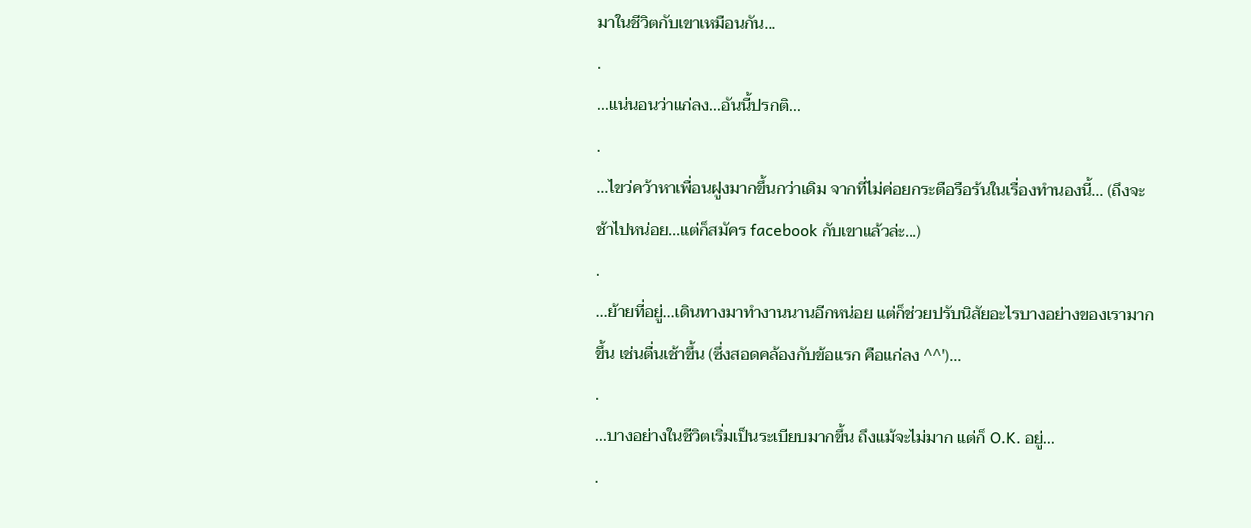มาในชีวิตกับเขาเหมือนกัน...
.
...แน่นอนว่าแก่ลง...อันนี้ปรกติ...
.
...ไขว่คว้าหาเพื่อนฝูงมากขึ้นกว่าเดิม จากที่ไม่ค่อยกระตือรือร้นในเรื่องทำนองนี้... (ถึงจะช้าไปหน่อย...แต่ก็สมัคร facebook กับเขาแล้วล่ะ...)
.
...ย้ายที่อยู่...เดินทางมาทำงานนานอีกหน่อย แต่ก็ช่วยปรับนิสัยอะไรบางอย่างของเรามากขึ้น เช่นตื่นเช้าขึ้น (ซึ่งสอดคล้องกับข้อแรก คือแก่ลง ^^')...
.
...บางอย่างในชีวิตเริ่มเป็นระเบียบมากขึ้น ถึงแม้จะไม่มาก แต่ก็ O.K. อยู่...
.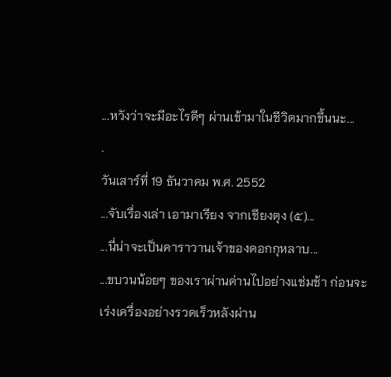...หวังว่าจะมีอะไรดีๆ ผ่านเข้ามาในชีวิตมากขึ้นนะ...
.
วันเสาร์ที่ 19 ธันวาคม พ.ศ. 2552
...จับเรื่องเล่า เอามาเรียง จากเชียงตุง (๕)...
...นี่น่าจะเป็นคาราวานเจ้าของดอกกุหลาบ...
...ขบวนน้อยๆ ของเราผ่านด่านไปอย่างแช่มช้า ก่อนจะเร่งเครื่องอย่างรวดเร็วหลังผ่าน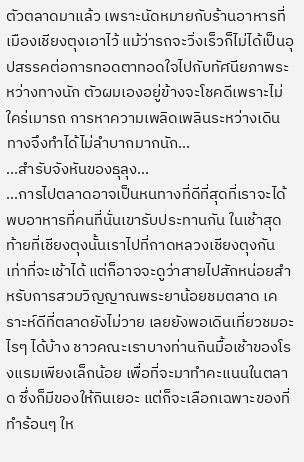ตัวตลาดมาแล้ว เพราะนัดหมายกับร้านอาหารที่เมืองเชียงตุงเอาไว้ แม้ว่ารถจะวิ่งเร็วก็ไม่ได้เป็นอุปสรรคต่อการทอดตาทอดใจไปกับทัศนียภาพระหว่างทางนัก ตัวผมเองอยู่ข้างจะโชคดีเพราะไม่ใคร่เมารถ การหาความเพลิดเพลินระหว่างเดินทางจึงทำได้ไม่ลำบากมากนัก...
...สำรับจังหันของธุลุง...
...การไปตลาดอาจเป็นหนทางที่ดีที่สุดที่เราจะได้พบอาหารที่คนที่นั่นเขารับประทานกัน ในเช้าสุดท้ายที่เชียงตุงนั้นเราไปที่กาดหลวงเชียงตุงกันเท่าที่จะเช้าได้ แต่ก็อาจจะดูว่าสายไปสักหน่อยสำหรับการสวมวิญญาณพระยาน้อยชมตลาด เคราะห์ดีที่ตลาดยังไม่วาย เลยยังพอเดินเที่ยวชมอะไรๆ ได้บ้าง ชาวคณะเราบางท่านกินมื้อเช้าของโรงแรมเพียงเล็กน้อย เพื่อที่จะมาทำคะแนนในตลาด ซึ่งก็มีของให้กินเยอะ แต่ก็จะเลือกเฉพาะของที่ทำร้อนๆ ให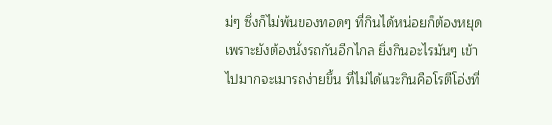ม่ๆ ซึ่งก็ไม่พ้นของทอดๆ ที่กินได้หน่อยก็ต้องหยุด เพราะยังต้องนั่งรถกันอีกไกล ยิ่งกินอะไรมันๆ เข้าไปมากจะเมารถง่ายขึ้น ที่ไม่ได้แวะกินคือโรตีโอ่งที่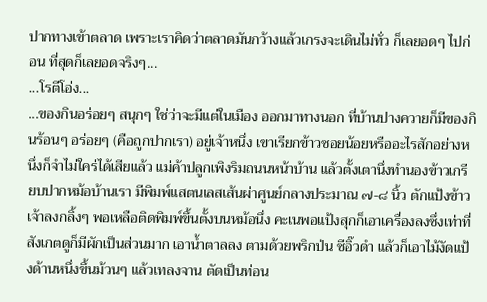ปากทางเข้าตลาด เพราะเราคิดว่าตลาดมันกว้างแล้วเกรงจะเดินไม่ทั่ว ก็เลยอดๆ ไปก่อน ที่สุดก็เลยอดจริงๆ...
...โรตีโอ่ง...
...ของกินอร่อยๆ สนุกๆ ใช่ว่าจะมีแต่ในเมือง ออกมาทางนอก ที่บ้านปางควายก็มีของกินร้อนๆ อร่อยๆ (คือถูกปากเรา) อยู่เจ้าหนึ่ง เขาเรียกข้าวซอยน้อยหรืออะไรสักอย่างหนึ่งก็จำไม่ใคร่ได้เสียแล้ว แม่ค้าปลูกเพิงริมถนนหน้าบ้าน แล้วตั้งเตานึ่งทำนองข้าวเกรียบปากหม้อบ้านเรา มีพิมพ์แสตนเลสเส้นผ่าศูนย์กลางประมาณ ๗-๘ นิ้ว ตักแป้งข้าวเจ้าลงกลิ้งๆ พอเหลือติดพิมพ์ขึ้นตั้งบนหม้อนึ่ง คะเนพอแป้งสุกก็เอาเครื่องลงซึ่งเท่าที่สังเกตดูก็มีผักเป็นส่วนมาก เอาน้ำตาลลง ตามด้วยพริกป่น ซีอิ๊วดำ แล้วก็เอาไม้งัดแป้งด้านหนึ่งขึ้นม้วนๆ แล้วเทลงจาน ตัดเป็นท่อน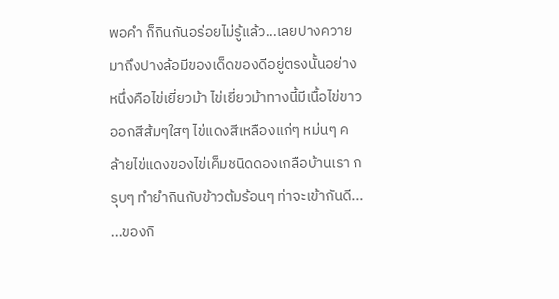พอคำ ก็กินกันอร่อยไม่รู้แล้ว...เลยปางควายมาถึงปางล้อมีของเด็ดของดีอยู่ตรงนั้นอย่างหนึ่งคือไข่เยี่ยวม้า ไข่เยี่ยวม้าทางนี้มีเนื้อไข่ขาวออกสีส้มๆใสๆ ไข่แดงสีเหลืองแก่ๆ หม่นๆ คล้ายไข่แดงของไข่เค็มชนิดดองเกลือบ้านเรา กรุบๆ ทำยำกินกับข้าวต้มร้อนๆ ท่าจะเข้ากันดี...
...ของกิ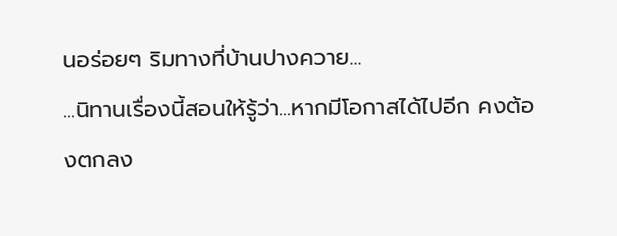นอร่อยๆ ริมทางที่บ้านปางควาย...
...นิทานเรื่องนี้สอนให้รู้ว่า...หากมีโอกาสได้ไปอีก คงต้องตกลง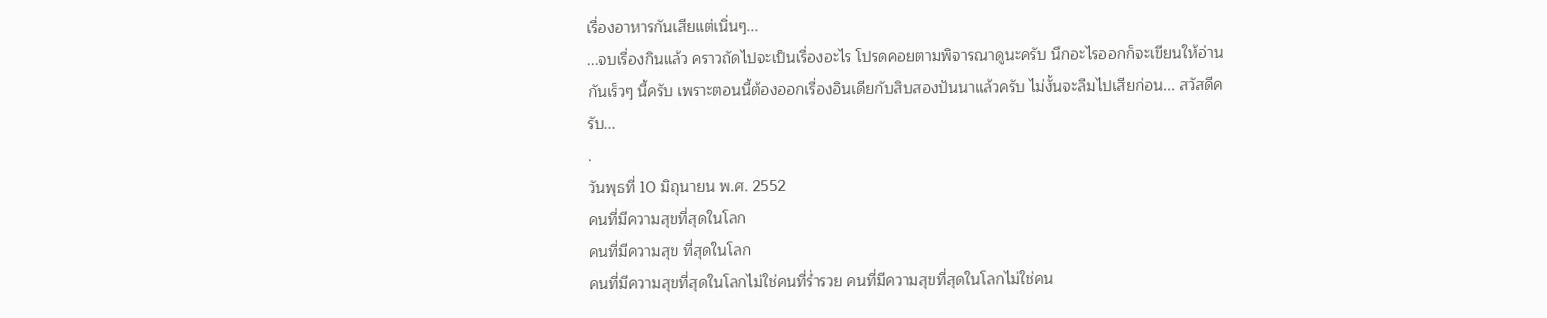เรื่องอาหารกันเสียแต่เนิ่นๆ...
...จบเรื่องกินแล้ว คราวถัดไปจะเป็นเรื่องอะไร โปรดคอยตามพิจารณาดูนะครับ นึกอะไรออกก็จะเขียนให้อ่านกันเร็วๆ นี้ครับ เพราะตอนนี้ต้องออกเรื่องอินเดียกับสิบสองปันนาแล้วครับ ไม่งั้นจะลืมไปเสียก่อน... สวัสดีครับ...
.
วันพุธที่ 10 มิถุนายน พ.ศ. 2552
คนที่มีความสุขที่สุดในโลก
คนที่มีความสุข ที่สุดในโลก
คนที่มีความสุขที่สุดในโลกไม่ใช่คนที่ร่ำรวย คนที่มีความสุขที่สุดในโลกไม่ใช่คน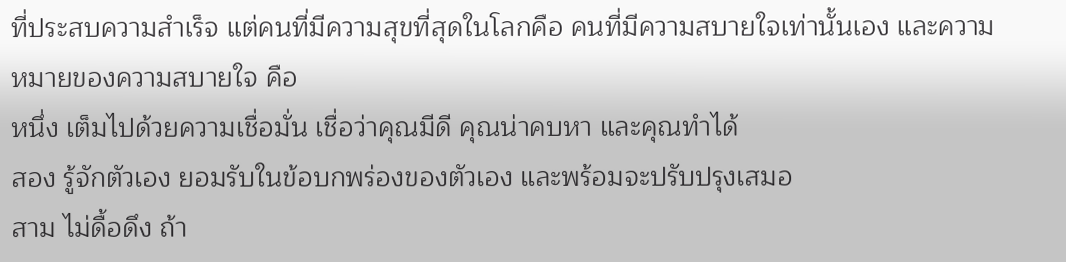ที่ประสบความสำเร็จ แต่คนที่มีความสุขที่สุดในโลกคือ คนที่มีความสบายใจเท่านั้นเอง และความหมายของความสบายใจ คือ
หนึ่ง เต็มไปด้วยความเชื่อมั่น เชื่อว่าคุณมีดี คุณน่าคบหา และคุณทำได้
สอง รู้จักตัวเอง ยอมรับในข้อบกพร่องของตัวเอง และพร้อมจะปรับปรุงเสมอ
สาม ไม่ดื้อดึง ถ้า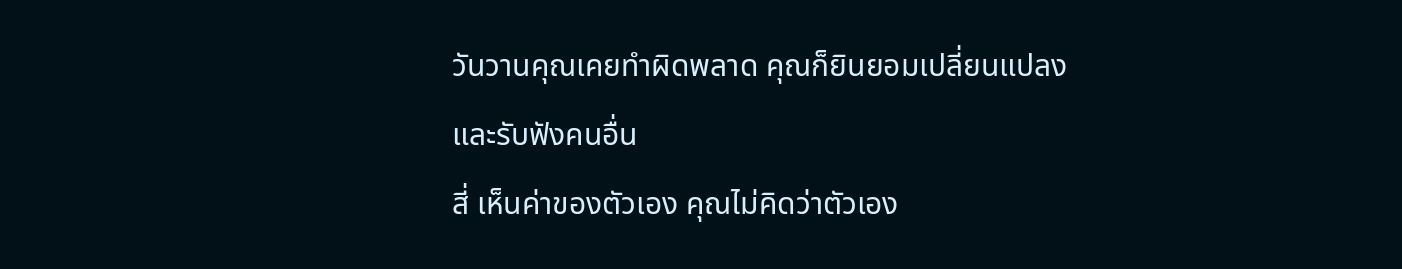วันวานคุณเคยทำผิดพลาด คุณก็ยินยอมเปลี่ยนแปลงและรับฟังคนอื่น
สี่ เห็นค่าของตัวเอง คุณไม่คิดว่าตัวเอง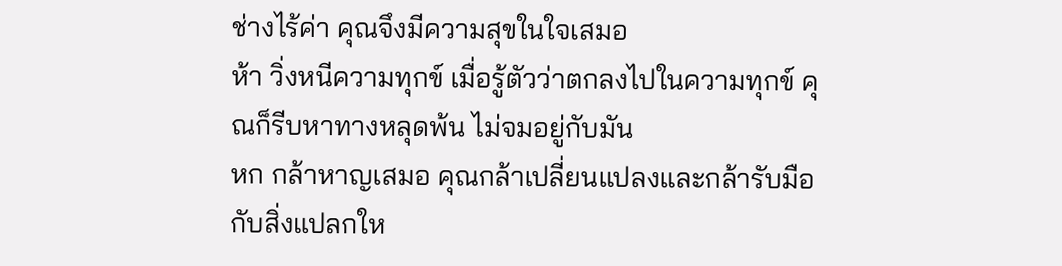ช่างไร้ค่า คุณจึงมีความสุขในใจเสมอ
ห้า วิ่งหนีความทุกข์ เมื่อรู้ตัวว่าตกลงไปในความทุกข์ คุณก็รีบหาทางหลุดพ้น ไม่จมอยู่กับมัน
หก กล้าหาญเสมอ คุณกล้าเปลี่ยนแปลงและกล้ารับมือกับสิ่งแปลกให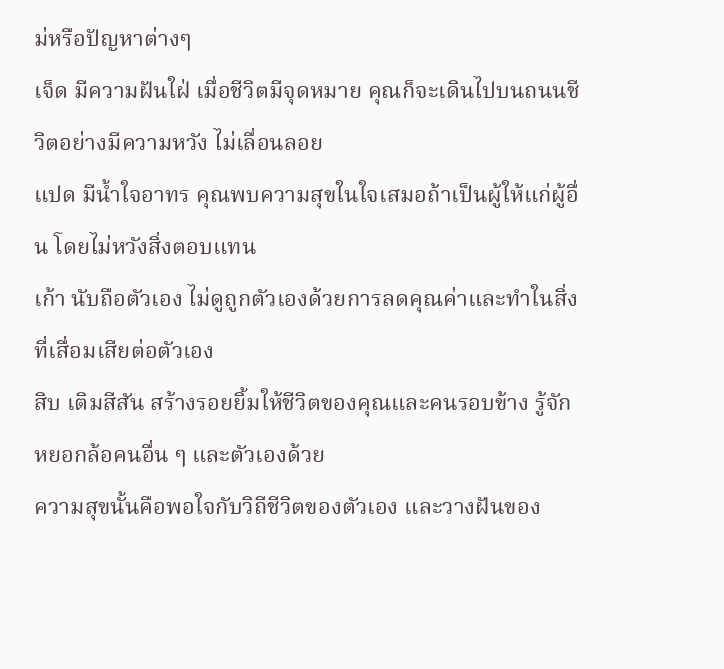ม่หรือปัญหาต่างๆ
เจ็ด มีความฝันใฝ่ เมื่อชีวิตมีจุดหมาย คุณก็จะเดินไปบนถนนชีวิตอย่างมีความหวัง ไม่เลื่อนลอย
แปด มีน้ำใจอาทร คุณพบความสุขในใจเสมอถ้าเป็นผู้ให้แก่ผู้อื่น โดยไม่หวังสิ่งตอบแทน
เก้า นับถือตัวเอง ไม่ดูถูกตัวเองด้วยการลดคุณค่าและทำในสิ่งที่เสื่อมเสียต่อตัวเอง
สิบ เติมสีสัน สร้างรอยยิ้มให้ชีวิตของคุณและคนรอบข้าง รู้จักหยอกล้อคนอื่น ๆ และตัวเองด้วย
ความสุขนั้นคือพอใจกับวิถีชีวิตของตัวเอง และวางฝันของ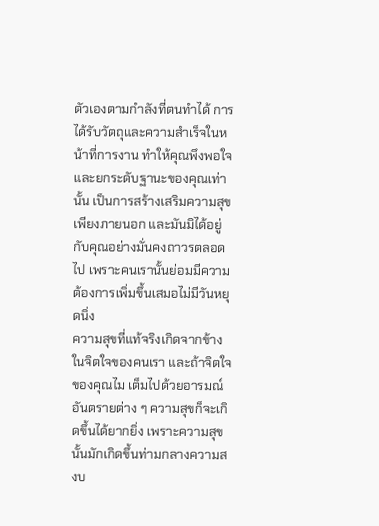ตัวเองตามกำลังที่ตนทำได้ การได้รับวัตถุและความสำเร็จในหน้าที่การงาน ทำให้คุณพึงพอใจและยกระดับฐานะของคุณเท่านั้น เป็นการสร้างเสริมความสุขเพียงภายนอก และมันมิได้อยู่กับคุณอย่างมั่นคงถาวรตลอดไป เพราะคนเรานั้นย่อมมีความต้องการเพิ่มขึ้นเสมอไม่มีวันหยุดนิ่ง
ความสุขที่แท้จริงเกิดจากข้างในจิตใจของคนเรา และถ้าจิตใจของคุณไม เต็มไปด้วยอารมณ์อันตรายต่าง ๆ ความสุขก็จะเกิดขึ้นได้ยากยิ่ง เพราะความสุขนั้นมักเกิดขึ้นท่ามกลางความสงบ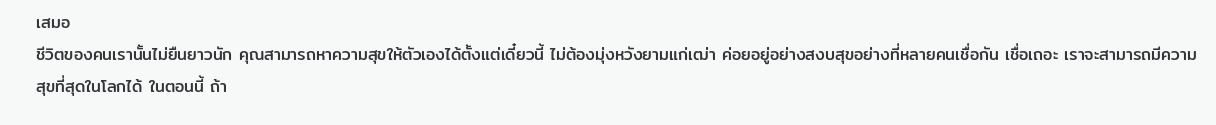เสมอ
ชีวิตของคนเรานั้นไม่ยืนยาวนัก คุณสามารถหาความสุขให้ตัวเองได้ตั้งแต่เดี๋ยวนี้ ไม่ต้องมุ่งหวังยามแก่เฒ่า ค่อยอยู่อย่างสงบสุขอย่างที่หลายคนเชื่อกัน เชื่อเถอะ เราจะสามารถมีความสุขที่สุดในโลกได้ ในตอนนี้ ถ้า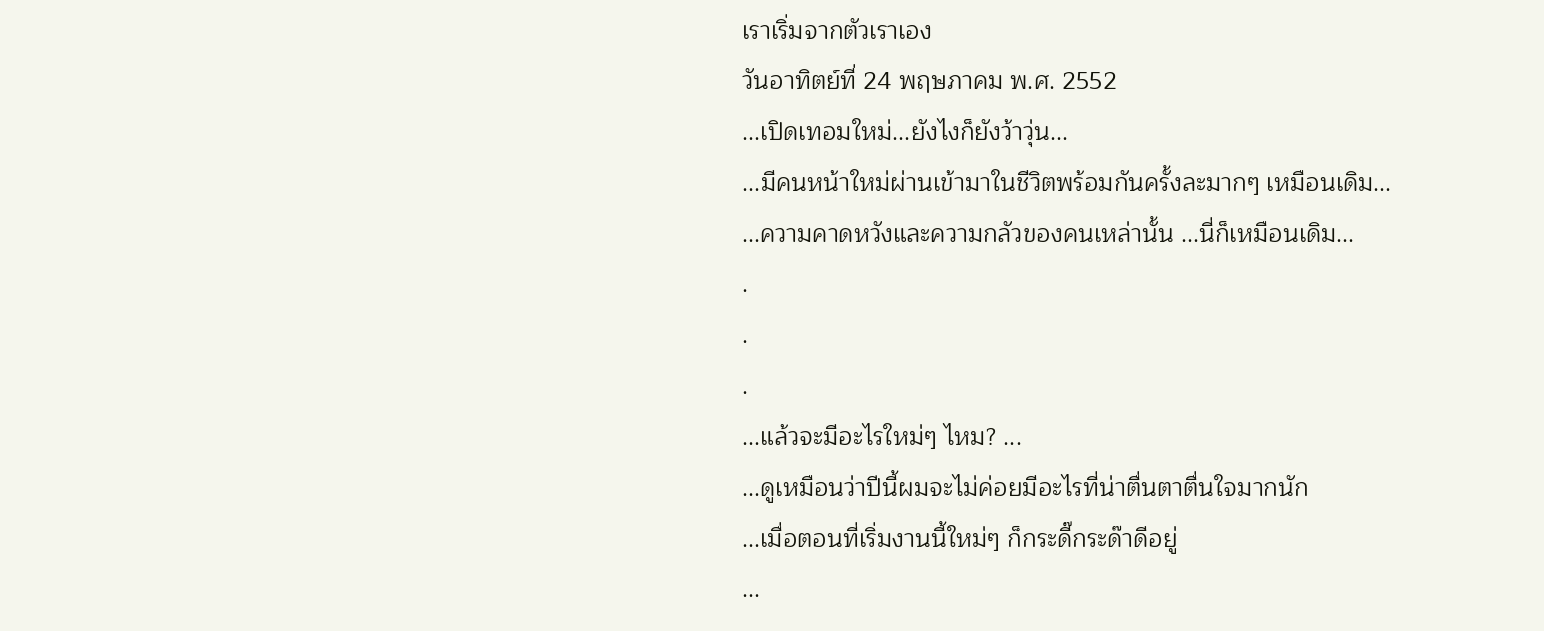เราเริ่มจากตัวเราเอง
วันอาทิตย์ที่ 24 พฤษภาคม พ.ศ. 2552
...เปิดเทอมใหม่...ยังไงก็ยังว้าวุ่น...
...มีคนหน้าใหม่ผ่านเข้ามาในชีวิตพร้อมกันครั้งละมากๆ เหมือนเดิม...
...ความคาดหวังและความกลัวของคนเหล่านั้น ...นี่ก็เหมือนเดิม...
.
.
.
...แล้วจะมีอะไรใหม่ๆ ไหม? ...
...ดูเหมือนว่าปีนี้ผมจะไม่ค่อยมีอะไรที่น่าตื่นตาตื่นใจมากนัก
...เมื่อตอนที่เริ่มงานนี้ใหม่ๆ ก็กระดี๊กระด๊าดีอยู่
...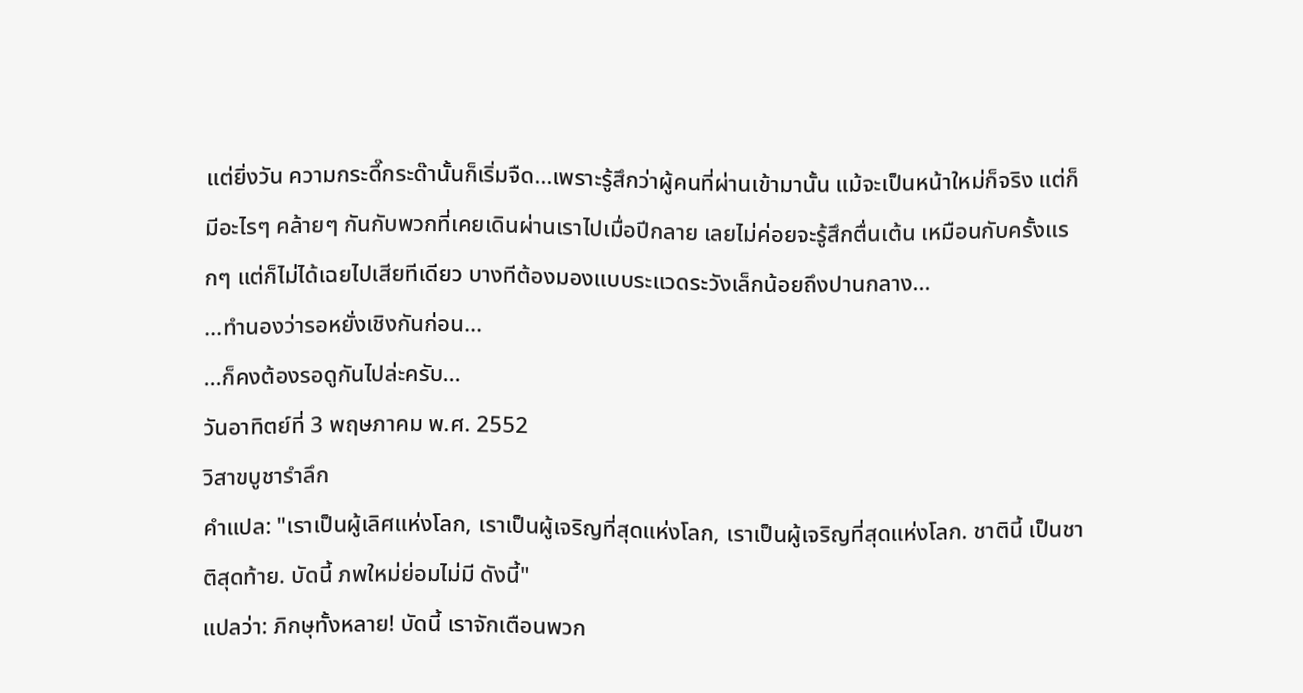แต่ยิ่งวัน ความกระดี๊กระด๊านั้นก็เริ่มจืด...เพราะรู้สึกว่าผู้คนที่ผ่านเข้ามานั้น แม้จะเป็นหน้าใหม่ก็จริง แต่ก็มีอะไรๆ คล้ายๆ กันกับพวกที่เคยเดินผ่านเราไปเมื่อปีกลาย เลยไม่ค่อยจะรู้สึกตื่นเต้น เหมือนกับครั้งแรกๆ แต่ก็ไม่ได้เฉยไปเสียทีเดียว บางทีต้องมองแบบระแวดระวังเล็กน้อยถึงปานกลาง...
...ทำนองว่ารอหยั่งเชิงกันก่อน...
...ก็คงต้องรอดูกันไปล่ะครับ...
วันอาทิตย์ที่ 3 พฤษภาคม พ.ศ. 2552
วิสาขบูชารำลึก
คำแปล: "เราเป็นผู้เลิศแห่งโลก, เราเป็นผู้เจริญที่สุดแห่งโลก, เราเป็นผู้เจริญที่สุดแห่งโลก. ชาตินี้ เป็นชาติสุดท้าย. บัดนี้ ภพใหม่ย่อมไม่มี ดังนี้"
แปลว่า: ภิกษุทั้งหลาย! บัดนี้ เราจักเตือนพวก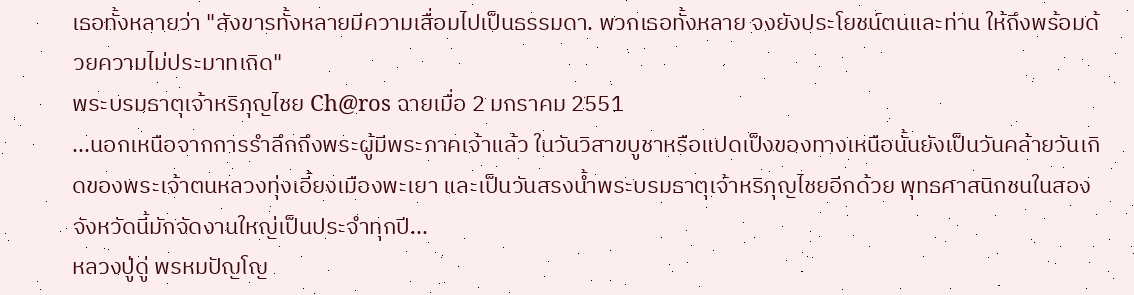เธอทั้งหลายว่า "สังขารทั้งหลายมีความเสื่อมไปเป็นธรรมดา. พวกเธอทั้งหลาย จงยังประโยชน์ตนและท่าน ให้ถึงพร้อมด้วยความไม่ประมาทเถิด"
พระบรมธาตุเจ้าหริภุญไชย Ch@ros ฉายเมื่อ 2 มกราคม 2551
...นอกเหนือจากการรำลึกถึงพระผู้มีพระภาคเจ้าแล้ว ในวันวิสาขบูชาหรือแปดเป็งของทางเหนือนั้นยังเป็นวันคล้ายวันเกิดของพระเจ้าตนหลวงทุ่งเอี้ยงเมืองพะเยา และเป็นวันสรงน้ำพระบรมธาตุเจ้าหริภุญไชยอีกด้วย พุทธศาสนิกชนในสองจังหวัดนี้มักจัดงานใหญ่เป็นประจำทุกปี...
หลวงปู่ดู่ พรหมปัญโญ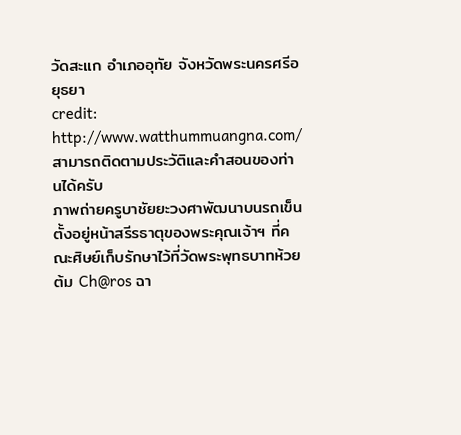วัดสะแก อำเภออุทัย จังหวัดพระนครศรีอยุธยา
credit: http://www.watthummuangna.com/
สามารถติดตามประวัติและคำสอนของท่านได้ครับ
ภาพถ่ายครูบาชัยยะวงศาพัฒนาบนรถเข็น ตั้งอยู่หน้าสรีรธาตุของพระคุณเจ้าฯ ที่คณะศิษย์เก็บรักษาไว้ที่วัดพระพุทธบาทห้วยต้ม Ch@ros ฉา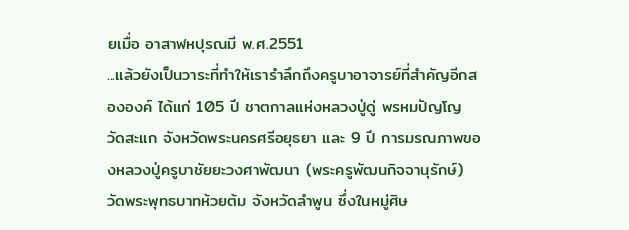ยเมื่อ อาสาฬหปุรณมี พ.ศ.2551
...แล้วยังเป็นวาระที่ทำให้เรารำลึกถึงครูบาอาจารย์ที่สำคัญอีกสององค์ ได้แก่ 105 ปี ชาตกาลแห่งหลวงปู่ดู่ พรหมปัญโญ วัดสะแก จังหวัดพระนครศรีอยุธยา และ 9 ปี การมรณภาพของหลวงปู่ครูบาชัยยะวงศาพัฒนา (พระครูพัฒนกิจจานุรักษ์) วัดพระพุทธบาทห้วยต้ม จังหวัดลำพูน ซึ่งในหมู่ศิษ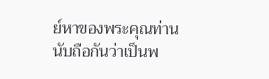ย์หาของพระคุณท่านนับถือกันว่าเป็นพ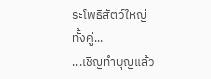ระโพธิสัตว์ใหญ่ทั้งคู่...
...เชิญทำบุญแล้ว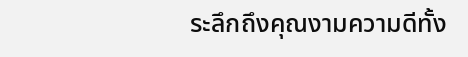ระลึกถึงคุณงามความดีทั้ง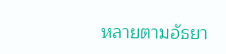หลายตามอัธยา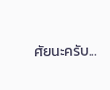ศัยนะครับ...